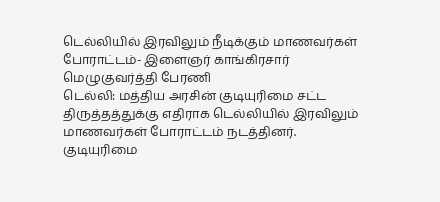டெல்லியில் இரவிலும் நீடிக்கும் மாணவர்கள் போராட்டம்- இளைஞர் காங்கிரசார் மெழுகுவர்த்தி பேரணி
டெல்லி: மத்திய அரசின் குடியுரிமை சட்ட திருத்தத்துக்கு எதிராக டெல்லியில் இரவிலும் மாணவர்கள் போராட்டம் நடத்தினர்.
குடியுரிமை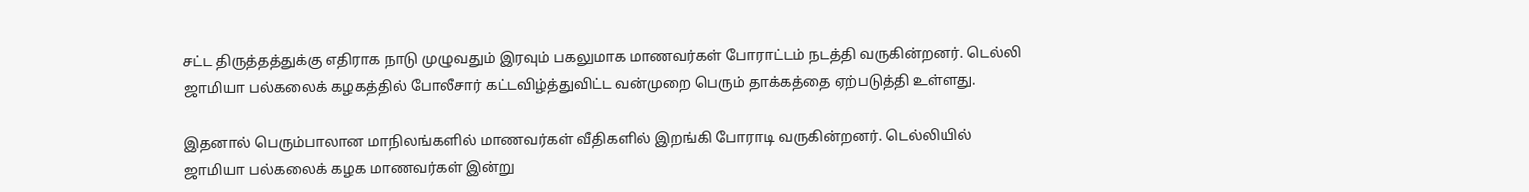சட்ட திருத்தத்துக்கு எதிராக நாடு முழுவதும் இரவும் பகலுமாக மாணவர்கள் போராட்டம் நடத்தி வருகின்றனர். டெல்லி ஜாமியா பல்கலைக் கழகத்தில் போலீசார் கட்டவிழ்த்துவிட்ட வன்முறை பெரும் தாக்கத்தை ஏற்படுத்தி உள்ளது.

இதனால் பெரும்பாலான மாநிலங்களில் மாணவர்கள் வீதிகளில் இறங்கி போராடி வருகின்றனர். டெல்லியில் ஜாமியா பல்கலைக் கழக மாணவர்கள் இன்று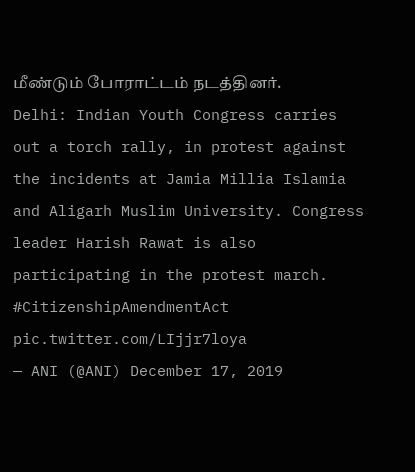மீண்டும் போராட்டம் நடத்தினர்.
Delhi: Indian Youth Congress carries out a torch rally, in protest against the incidents at Jamia Millia Islamia and Aligarh Muslim University. Congress leader Harish Rawat is also participating in the protest march. #CitizenshipAmendmentAct pic.twitter.com/LIjjr7loya
— ANI (@ANI) December 17, 2019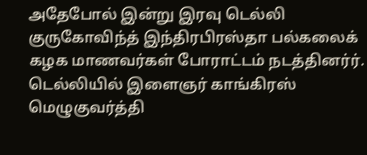அதேபோல் இன்று இரவு டெல்லி குருகோவிந்த் இந்திரபிரஸ்தா பல்கலைக் கழக மாணவர்கள் போராட்டம் நடத்தினர்ர். டெல்லியில் இளைஞர் காங்கிரஸ் மெழுகுவர்த்தி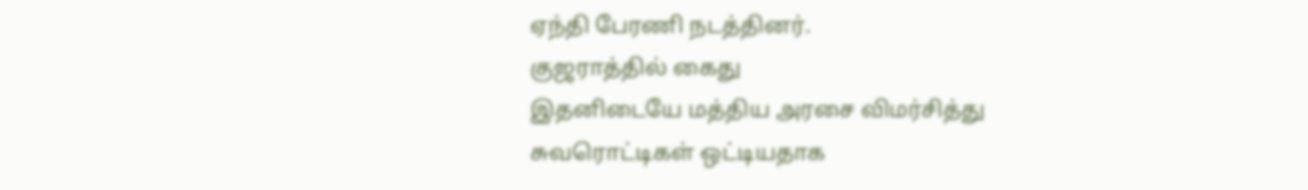ஏந்தி பேரணி நடத்தினர்.
குஜராத்தில் கைது
இதனிடையே மத்திய அரசை விமர்சித்து சுவரொட்டிகள் ஒட்டியதாக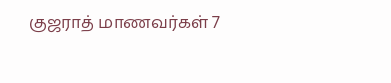குஜராத் மாணவர்கள் 7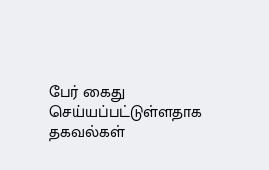பேர் கைது செய்யப்பட்டுள்ளதாக தகவல்கள்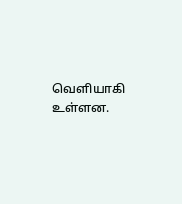வெளியாகி உள்ளன.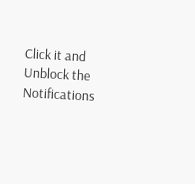Click it and Unblock the Notifications